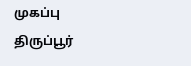முகப்பு
திருப்பூர்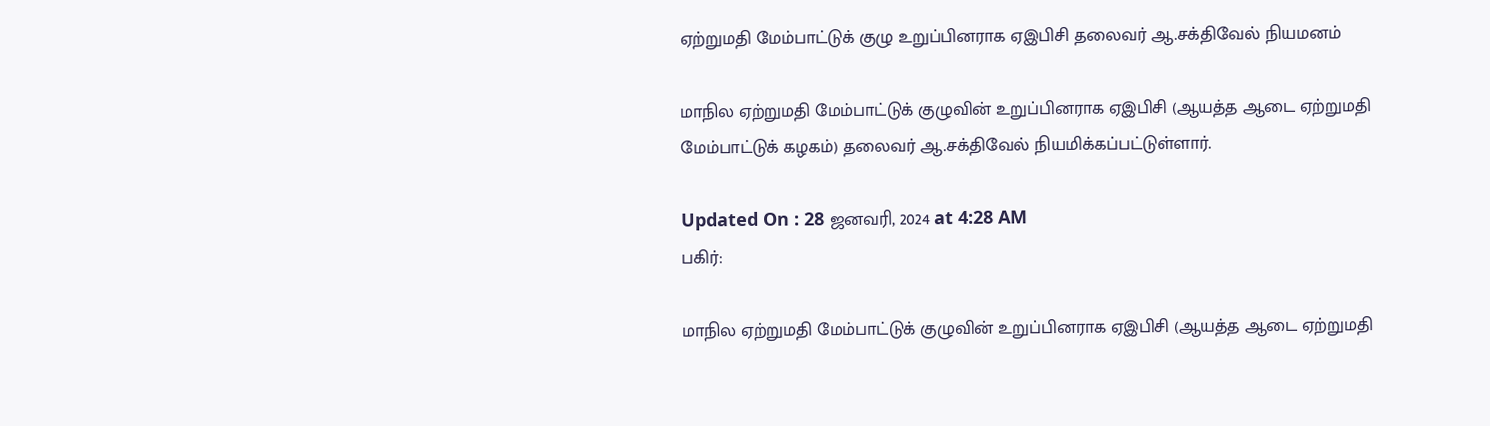ஏற்றுமதி மேம்பாட்டுக் குழு உறுப்பினராக ஏஇபிசி தலைவர் ஆ.சக்திவேல் நியமனம்

மாநில ஏற்றுமதி மேம்பாட்டுக் குழுவின் உறுப்பினராக ஏஇபிசி (ஆயத்த ஆடை ஏற்றுமதி மேம்பாட்டுக் கழகம்) தலைவர் ஆ.சக்திவேல் நியமிக்கப்பட்டுள்ளார்.

Updated On : 28 ஜனவரி, 2024 at 4:28 AM
பகிர்:

மாநில ஏற்றுமதி மேம்பாட்டுக் குழுவின் உறுப்பினராக ஏஇபிசி (ஆயத்த ஆடை ஏற்றுமதி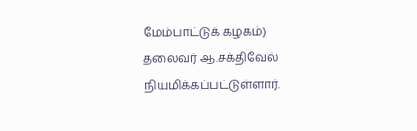மேம்பாட்டுக் கழகம்) தலைவர் ஆ.சக்திவேல் நியமிக்கப்பட்டுள்ளார்.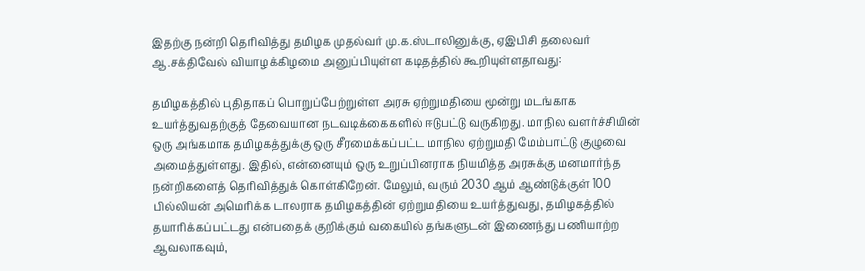இதற்கு நன்றி தெரிவித்து தமிழக முதல்வர் மு.க.ஸ்டாலினுக்கு, ஏஇபிசி தலைவர் ஆ.சக்திவேல் வியாழக்கிழமை அனுப்பியுள்ள கடிதத்தில் கூறியுள்ளதாவது:

தமிழகத்தில் புதிதாகப் பொறுப்பேற்றுள்ள அரசு ஏற்றுமதியை மூன்று மடங்காக உயர்த்துவதற்குத் தேவையான நடவடிக்கைகளில் ஈடுபட்டு வருகிறது. மாநில வளர்ச்சியின் ஒரு அங்கமாக தமிழகத்துக்கு ஒரு சீரமைக்கப்பட்ட மாநில ஏற்றுமதி மேம்பாட்டு குழுவை அமைத்துள்ளது. இதில், என்னையும் ஒரு உறுப்பினராக நியமித்த அரசுக்கு மனமார்ந்த நன்றிகளைத் தெரிவித்துக் கொள்கிறேன். மேலும், வரும் 2030 ஆம் ஆண்டுக்குள் 100 பில்லியன் அமெரிக்க டாலராக தமிழகத்தின் ஏற்றுமதியை உயர்த்துவது, தமிழகத்தில் தயாரிக்கப்பட்டது என்பதைக் குறிக்கும் வகையில் தங்களுடன் இணைந்து பணியாற்ற ஆவலாகவும்,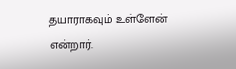தயாராகவும் உள்ளேன் என்றார்.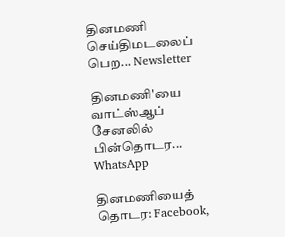தினமணி செய்திமடலைப் பெற... Newsletter

தினமணி'யை வாட்ஸ்ஆப் சேனலில் பின்தொடர... WhatsApp

தினமணியைத் தொடர: Facebook,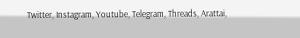Twitter, Instagram, Youtube, Telegram, Threads, Arattai,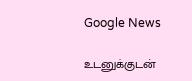Google News

உடனுக்குடன்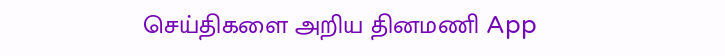செய்திகளை அறிய தினமணி App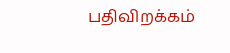பதிவிறக்கம்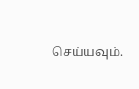செய்யவும்.